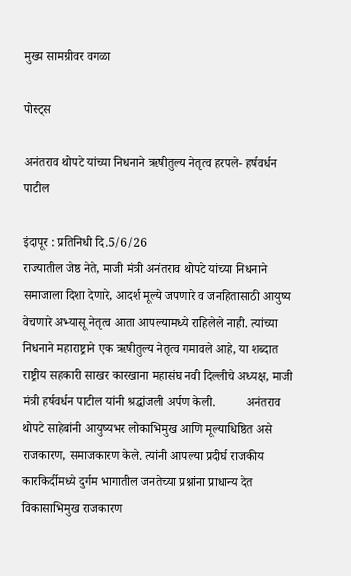मुख्य सामग्रीवर वगळा

पोस्ट्स

अनंतराव थोपटे यांच्या निधनाने ऋषीतुल्य नेतृत्व हरपले- हर्षवर्धन पाटील

इंदापूर : प्रतिनिधी दि.5/6/26                                     राज्यातील जेष्ठ नेते, माजी मंत्री अनंतराव थोपटे यांच्या निधनाने समाजाला दिशा देणारे, आदर्श मूल्ये जपणारे व जनहितासाठी आयुष्य वेचणारे अभ्यासू नेतृत्व आता आपल्यामध्ये राहिलेले नाही. त्यांच्या निधनाने महाराष्ट्राने एक ऋषीतुल्य नेतृत्व गमावले आहे, या शब्दात राष्ट्रीय सहकारी साखर कारखाना महासंघ नवी दिल्लीचे अध्यक्ष, माजी मंत्री हर्षवर्धन पाटील यांनी श्रद्धांजली अर्पण केली.          अनंतराव थोपटे साहेबांनी आयुष्यभर लोकाभिमुख आणि मूल्याधिष्ठित असे राजकारण, समाजकारण केले. त्यांनी आपल्या प्रदीर्घ राजकीय कारकिर्दीमध्ये दुर्गम भागातील जनतेच्या प्रश्नांना प्राधान्य देत विकासाभिमुख राजकारण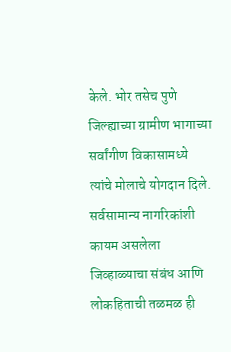केले. भोर तसेच पुणे जिल्ह्याच्या ग्रामीण भागाच्या सर्वांगीण विकासामध्ये त्यांचे मोलाचे योगदान दिले. सर्वसामान्य नागरिकांशी कायम असलेला जिव्हाळ्याचा संबंध आणि लोकहिताची तळमळ ही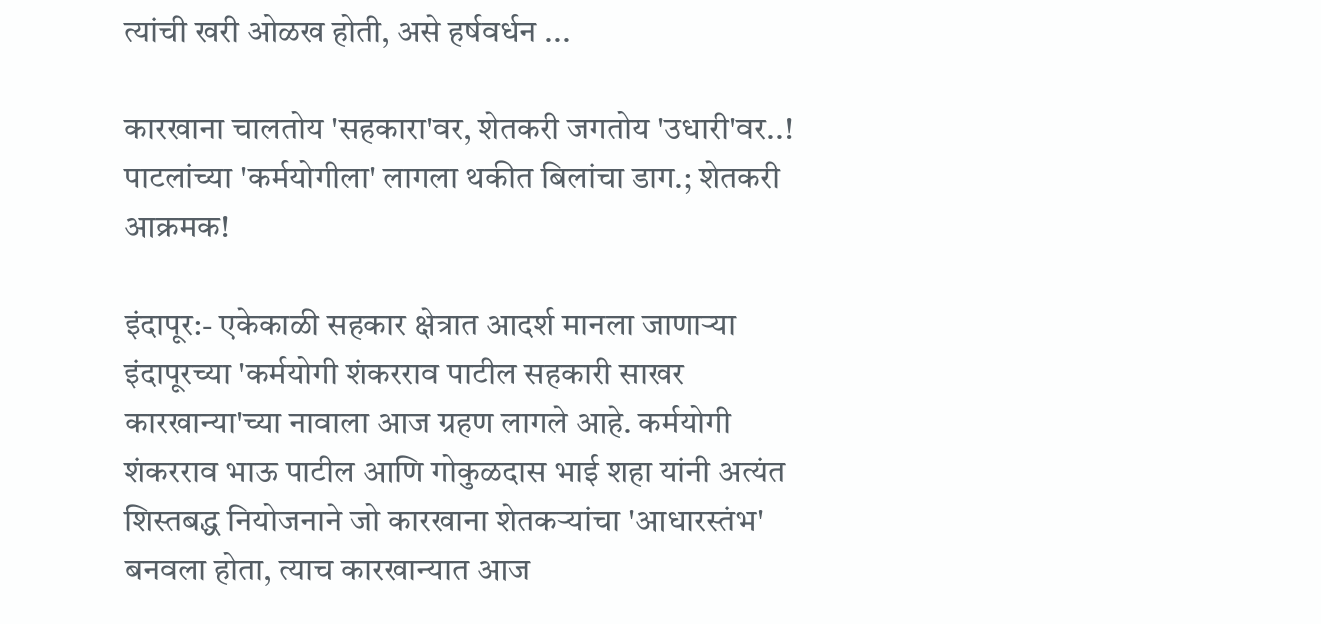त्यांची खरी ओळख होती, असे हर्षवर्धन ...

कारखाना चालतोय 'सहकारा'वर, शेतकरी जगतोय 'उधारी'वर..! पाटलांच्या 'कर्मयोगीला' लागला थकीत बिलांचा डाग.; शेतकरी आक्रमक!

इंदापूर:- एकेकाळी सहकार क्षेत्रात आदर्श मानला जाणाऱ्या इंदापूरच्या 'कर्मयोगी शंकरराव पाटील सहकारी साखर कारखान्या'च्या नावाला आज ग्रहण लागले आहे. कर्मयोगी शंकरराव भाऊ पाटील आणि गोकुळदास भाई शहा यांनी अत्यंत शिस्तबद्ध नियोजनाने जो कारखाना शेतकऱ्यांचा 'आधारस्तंभ' बनवला होता, त्याच कारखान्यात आज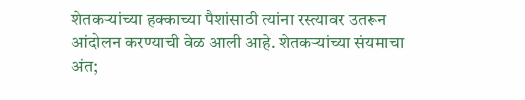शेतकऱ्यांच्या हक्काच्या पैशांसाठी त्यांना रस्त्यावर उतरून आंदोलन करण्याची वेळ आली आहे. शेतकऱ्यांच्या संयमाचा अंत;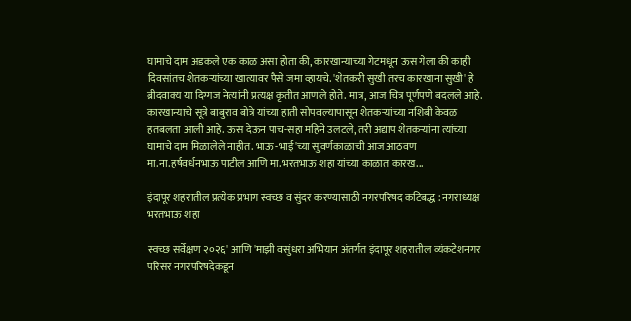घामाचे दाम अडकले एक काळ असा होता की, कारखान्याच्या गेटमधून ऊस गेला की काही दिवसांतच शेतकऱ्यांच्या खात्यावर पैसे जमा व्हायचे. 'शेतकरी सुखी तरच कारखाना सुखी' हे ब्रीदवाक्य या दिग्गज नेत्यांनी प्रत्यक्ष कृतीत आणले होते. मात्र, आज चित्र पूर्णपणे बदलले आहे. कारखान्याचे सूत्रे बाबुराव बोत्रे यांच्या हाती सोपवल्यापासून शेतकऱ्यांच्या नशिबी केवळ हतबलता आली आहे. ऊस देऊन पाच-सहा महिने उलटले, तरी अद्याप शेतकऱ्यांना त्यांच्या घामाचे दाम मिळालेले नाहीत. भाऊ-भाई'च्या सुवर्णकाळाची आज आठवण   मा.ना.हर्षवर्धनभाऊ पाटील आणि मा.भरतभाऊ शहा यांच्या काळात कारख...

इंदापूर शहरातील प्रत्येक प्रभाग स्वच्छ व सुंदर करण्यासाठी नगरपरिषद कटिबद्ध : नगराध्यक्ष भरतभाऊ शहा

स्वच्छ सर्वेक्षण २०२६' आणि 'माझी वसुंधरा अभियान अंतर्गत इंदापूर शहरातील व्यंकटेशनगर परिसर नगरपरिषदेकडून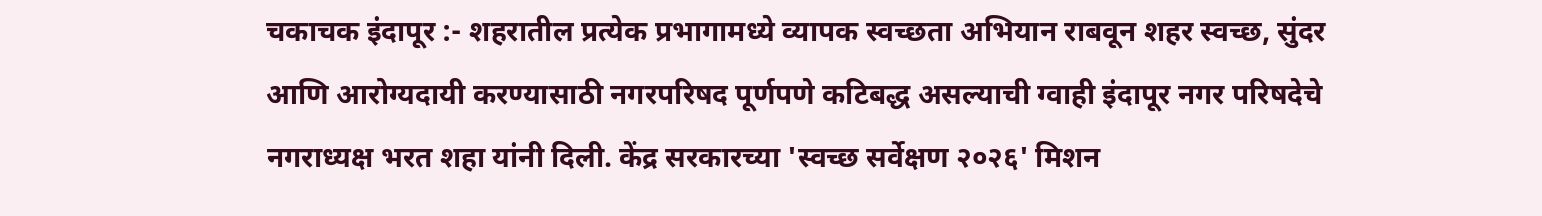चकाचक इंदापूर :- शहरातील प्रत्येक प्रभागामध्ये व्यापक स्वच्छता अभियान राबवून शहर स्वच्छ, सुंदर आणि आरोग्यदायी करण्यासाठी नगरपरिषद पूर्णपणे कटिबद्ध असल्याची ग्वाही इंदापूर नगर परिषदेचे नगराध्यक्ष भरत शहा यांनी दिली. केंद्र सरकारच्या 'स्वच्छ सर्वेक्षण २०२६' मिशन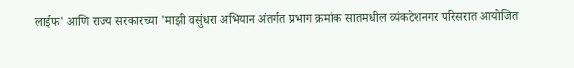लाईफ' आणि राज्य सरकारच्या 'माझी वसुंधरा अभियान अंतर्गत प्रभाग क्रमांक सातमधील व्यंकटेशनगर परिसरात आयोजित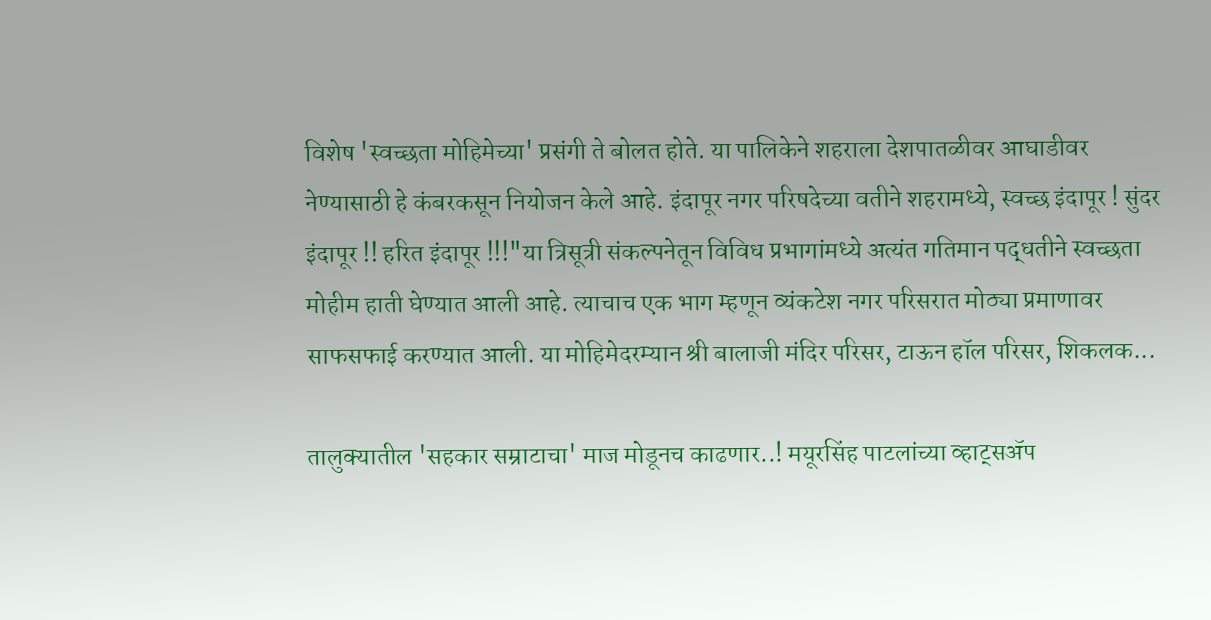विशेष 'स्वच्छता मोहिमेच्या' प्रसंगी ते बोलत होते. या पालिकेने शहराला देशपातळीवर आघाडीवर नेण्यासाठी हे कंबरकसून नियोजन केले आहे. इंदापूर नगर परिषदेच्या वतीने शहरामध्ये, स्वच्छ इंदापूर ! सुंदर इंदापूर !! हरित इंदापूर !!!"या त्रिसूत्री संकल्पनेतून विविध प्रभागांमध्ये अत्यंत गतिमान पद्धतीने स्वच्छता मोहीम हाती घेण्यात आली आहे. त्याचाच एक भाग म्हणून व्यंकटेश नगर परिसरात मोठ्या प्रमाणावर साफसफाई करण्यात आली. या मोहिमेदरम्यान श्री बालाजी मंदिर परिसर, टाऊन हॉल परिसर, शिकलक...

तालुक्यातील 'सहकार सम्राटाचा' माज मोडूनच काढणार..! मयूरसिंह पाटलांच्या व्हाट्सॲप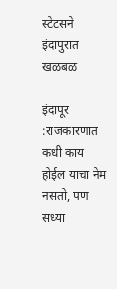स्टेटसने इंदापुरात खळबळ

इंदापूर :राजकारणात कधी काय होईल याचा नेम नसतो, पण सध्या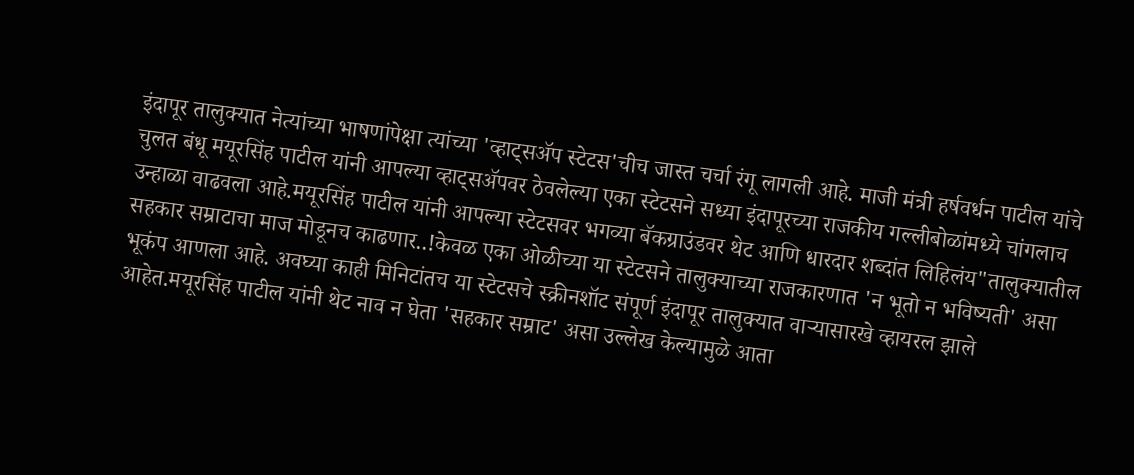इंदापूर तालुक्यात नेत्यांच्या भाषणांपेक्षा त्यांच्या 'व्हाट्सॲप स्टेटस'चीच जास्त चर्चा रंगू लागली आहे. माजी मंत्री हर्षवर्धन पाटील यांचे चुलत बंधू मयूरसिंह पाटील यांनी आपल्या व्हाट्सॲपवर ठेवलेल्या एका स्टेटसने सध्या इंदापूरच्या राजकीय गल्लीबोळांमध्ये चांगलाच उन्हाळा वाढवला आहे.मयूरसिंह पाटील यांनी आपल्या स्टेटसवर भगव्या बॅकग्राउंडवर थेट आणि धारदार शब्दांत लिहिलंय"तालुक्यातील सहकार सम्राटाचा माज मोडूनच काढणार..!केवळ एका ओळीच्या या स्टेटसने तालुक्याच्या राजकारणात 'न भूतो न भविष्यती' असा भूकंप आणला आहे. अवघ्या काही मिनिटांतच या स्टेटसचे स्क्रीनशॉट संपूर्ण इंदापूर तालुक्यात वाऱ्यासारखे व्हायरल झाले आहेत.मयूरसिंह पाटील यांनी थेट नाव न घेता 'सहकार सम्राट' असा उल्लेख केल्यामुळे आता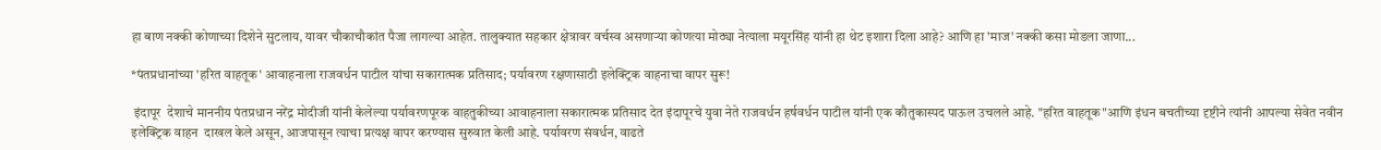हा बाण नक्की कोणाच्या दिशेने सुटलाय, यावर चौकाचौकांत पैजा लागल्या आहेत. तालुक्यात सहकार क्षेत्रावर वर्चस्व असणाऱ्या कोणत्या मोठ्या नेत्याला मयूरसिंह यांनी हा थेट इशारा दिला आहे? आणि हा 'माज' नक्की कसा मोडला जाणा...

*पंतप्रधानांच्या 'हरित वाहतूक' आवाहनाला राजवर्धन पाटील यांचा सकारात्मक प्रतिसाद; पर्यावरण रक्षणासाठी इलेक्ट्रिक वाहनाचा वापर सुरू!

 इंदापूर  देशाचे माननीय पंतप्रधान नरेंद्र मोदीजी यांनी केलेल्या पर्यावरणपूरक वाहतुकीच्या आवाहनाला सकारात्मक प्रतिसाद देत इंदापूरचे युवा नेते राजवर्धन हर्षवर्धन पाटील यांनी एक कौतुकास्पद पाऊल उचलले आहे. "हरित वाहतूक"आणि इंधन बचतीच्या दृष्टीने त्यांनी आपल्या सेवेत नवीन इलेक्ट्रिक वाहन  दाखल केले असून, आजपासून त्याचा प्रत्यक्ष वापर करण्यास सुरुवात केली आहे. पर्यावरण संवर्धन, वाढते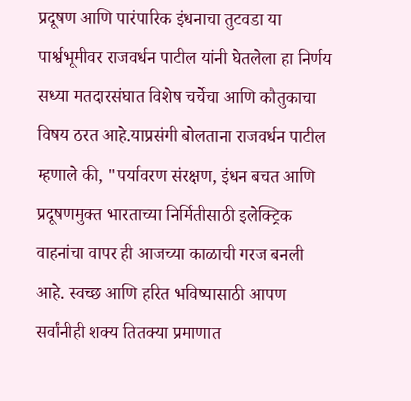प्रदूषण आणि पारंपारिक इंधनाचा तुटवडा या पार्श्वभूमीवर राजवर्धन पाटील यांनी घेतलेला हा निर्णय सध्या मतदारसंघात विशेष चर्चेचा आणि कौतुकाचा विषय ठरत आहे.याप्रसंगी बोलताना राजवर्धन पाटील म्हणाले की, "पर्यावरण संरक्षण, इंधन बचत आणि प्रदूषणमुक्त भारताच्या निर्मितीसाठी इलेक्ट्रिक वाहनांचा वापर ही आजच्या काळाची गरज बनली आहे. स्वच्छ आणि हरित भविष्यासाठी आपण सर्वांनीही शक्य तितक्या प्रमाणात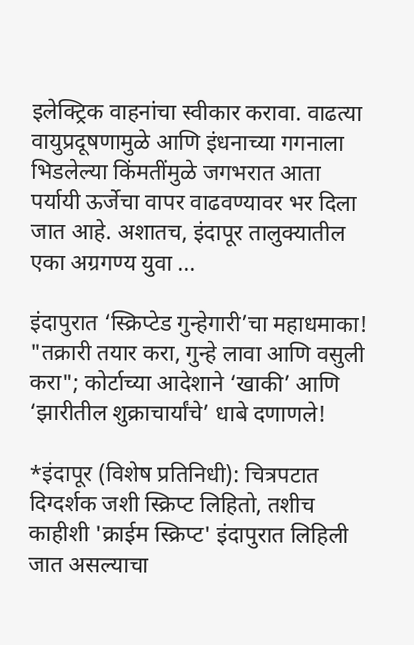इलेक्ट्रिक वाहनांचा स्वीकार करावा. वाढत्या वायुप्रदूषणामुळे आणि इंधनाच्या गगनाला भिडलेल्या किंमतींमुळे जगभरात आता पर्यायी ऊर्जेचा वापर वाढवण्यावर भर दिला जात आहे. अशातच, इंदापूर तालुक्यातील एका अग्रगण्य युवा ...

इंदापुरात ‘स्क्रिप्टेड गुन्हेगारी’चा महाधमाका! "तक्रारी तयार करा, गुन्हे लावा आणि वसुली करा"; कोर्टाच्या आदेशाने ‘खाकी’ आणि ‘झारीतील शुक्राचार्यांचे’ धाबे दणाणले!

*इंदापूर (विशेष प्रतिनिधी): चित्रपटात दिग्दर्शक जशी स्क्रिप्ट लिहितो, तशीच काहीशी 'क्राईम स्क्रिप्ट' इंदापुरात लिहिली जात असल्याचा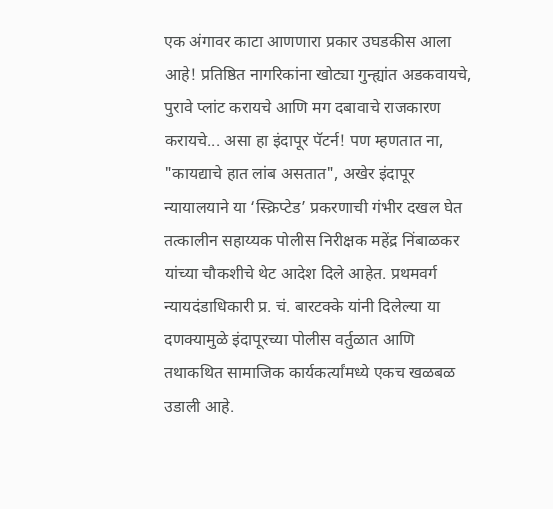एक अंगावर काटा आणणारा प्रकार उघडकीस आला आहे! प्रतिष्ठित नागरिकांना खोट्या गुन्ह्यांत अडकवायचे, पुरावे प्लांट करायचे आणि मग दबावाचे राजकारण करायचे... असा हा इंदापूर पॅटर्न! पण म्हणतात ना, "कायद्याचे हात लांब असतात", अखेर इंदापूर न्यायालयाने या ‘स्क्रिप्टेड’ प्रकरणाची गंभीर दखल घेत तत्कालीन सहाय्यक पोलीस निरीक्षक महेंद्र निंबाळकर यांच्या चौकशीचे थेट आदेश दिले आहेत. प्रथमवर्ग न्यायदंडाधिकारी प्र. चं. बारटक्के यांनी दिलेल्या या दणक्यामुळे इंदापूरच्या पोलीस वर्तुळात आणि तथाकथित सामाजिक कार्यकर्त्यांमध्ये एकच खळबळ उडाली आहे.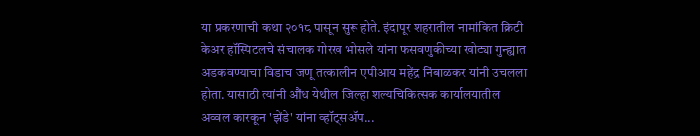या प्रकरणाची कथा २०१८ पासून सुरू होते. इंदापूर शहरातील नामांकित क्रिटी केअर हॉस्पिटलचे संचालक गोरख भोसले यांना फसवणुकीच्या खोट्या गुन्ह्यात अडकवण्याचा विडाच जणू तत्कालीन एपीआय महेंद्र निंबाळकर यांनी उचलला होता. यासाठी त्यांनी औंध येथील जिल्हा शल्यचिकित्सक कार्यालयातील अव्वल कारकून 'झेंडे' यांना व्हॉट्सॲप...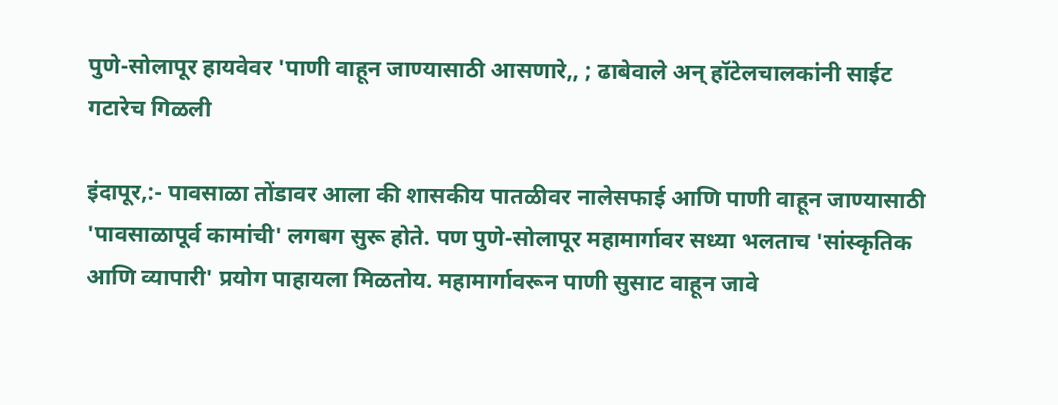पुणे-सोलापूर हायवेवर 'पाणी वाहून जाण्यासाठी आसणारे,, ; ढाबेवाले अन् हॉटेलचालकांनी साईट गटारेच गिळली

इंदापूर,:- पावसाळा तोंडावर आला की शासकीय पातळीवर नालेसफाई आणि पाणी वाहून जाण्यासाठी 'पावसाळापूर्व कामांची' लगबग सुरू होते. पण पुणे-सोलापूर महामार्गावर सध्या भलताच 'सांस्कृतिक आणि व्यापारी' प्रयोग पाहायला मिळतोय. महामार्गावरून पाणी सुसाट वाहून जावे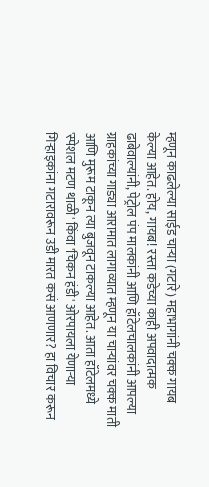म्हणून काढलेल्या साईड चाऱ्या (गटारे) महाभागांनी चक्क गायब केल्या आहेत. होय, गायब! रस्ता कडेच्या काही अपवादात्मक ढाबेवाल्यांनी, पेट्रोल पंप मालकांनी आणि हॉटेलचालकांनी आपल्या ग्राहकांच्या गाड्या आरामात लागाव्यात म्हणून या चाऱ्यांवर चक्क माती आणि मुरूम टाकून त्या बुजवून टाकल्या आहेत. आता हॉटेलमध्ये 'स्पेशल मटण थाळी' किंवा 'चिकन हंडी' ओरपायला येणाऱ्या गिऱ्हाइकांना गटारावरून उडी मारत कसं आणणार? हा विचार करून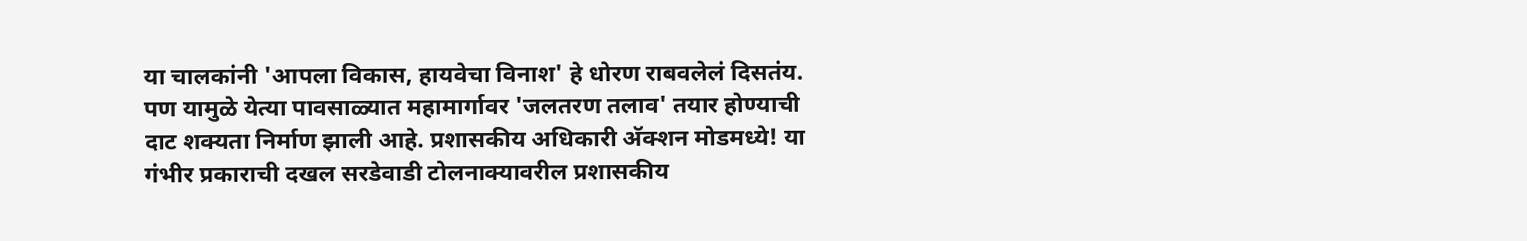या चालकांनी 'आपला विकास, हायवेचा विनाश' हे धोरण राबवलेलं दिसतंय. पण यामुळे येत्या पावसाळ्यात महामार्गावर 'जलतरण तलाव' तयार होण्याची दाट शक्यता निर्माण झाली आहे. प्रशासकीय अधिकारी अ‍ॅक्शन मोडमध्ये! या गंभीर प्रकाराची दखल सरडेवाडी टोलनाक्यावरील प्रशासकीय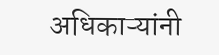अधिकाऱ्यांनी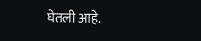घेतली आहे.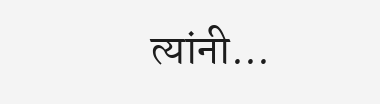त्यांनी...